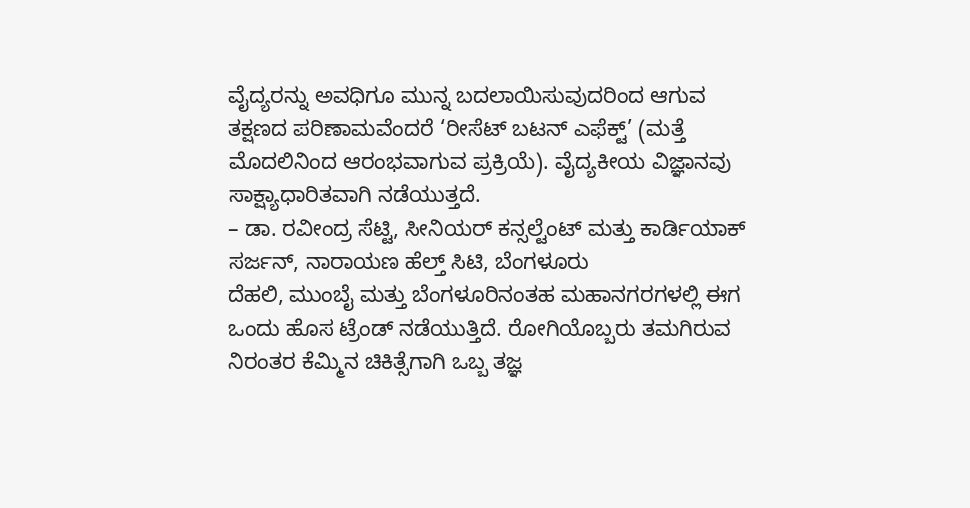ವೈದ್ಯರನ್ನು ಅವಧಿಗೂ ಮುನ್ನ ಬದಲಾಯಿಸುವುದರಿಂದ ಆಗುವ ತಕ್ಷಣದ ಪರಿಣಾಮವೆಂದರೆ ‘ರೀಸೆಟ್ ಬಟನ್ ಎಫೆಕ್ಟ್’ (ಮತ್ತೆ ಮೊದಲಿನಿಂದ ಆರಂಭವಾಗುವ ಪ್ರಕ್ರಿಯೆ). ವೈದ್ಯಕೀಯ ವಿಜ್ಞಾನವು ಸಾಕ್ಷ್ಯಾಧಾರಿತವಾಗಿ ನಡೆಯುತ್ತದೆ.
– ಡಾ. ರವೀಂದ್ರ ಸೆಟ್ಟಿ, ಸೀನಿಯರ್ ಕನ್ಸಲ್ಟೆಂಟ್ ಮತ್ತು ಕಾರ್ಡಿಯಾಕ್ ಸರ್ಜನ್, ನಾರಾಯಣ ಹೆಲ್ತ್ ಸಿಟಿ, ಬೆಂಗಳೂರು
ದೆಹಲಿ, ಮುಂಬೈ ಮತ್ತು ಬೆಂಗಳೂರಿನಂತಹ ಮಹಾನಗರಗಳಲ್ಲಿ ಈಗ ಒಂದು ಹೊಸ ಟ್ರೆಂಡ್ ನಡೆಯುತ್ತಿದೆ. ರೋಗಿಯೊಬ್ಬರು ತಮಗಿರುವ ನಿರಂತರ ಕೆಮ್ಮಿನ ಚಿಕಿತ್ಸೆಗಾಗಿ ಒಬ್ಬ ತಜ್ಞ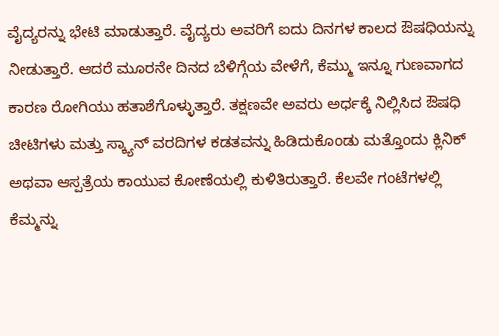ವೈದ್ಯರನ್ನು ಭೇಟಿ ಮಾಡುತ್ತಾರೆ. ವೈದ್ಯರು ಅವರಿಗೆ ಐದು ದಿನಗಳ ಕಾಲದ ಔಷಧಿಯನ್ನು ನೀಡುತ್ತಾರೆ. ಆದರೆ ಮೂರನೇ ದಿನದ ಬೆಳಿಗ್ಗೆಯ ವೇಳೆಗೆ, ಕೆಮ್ಮು ಇನ್ನೂ ಗುಣವಾಗದ ಕಾರಣ ರೋಗಿಯು ಹತಾಶೆಗೊಳ್ಳುತ್ತಾರೆ. ತಕ್ಷಣವೇ ಅವರು ಅರ್ಧಕ್ಕೆ ನಿಲ್ಲಿಸಿದ ಔಷಧಿ ಚೀಟಿಗಳು ಮತ್ತು ಸ್ಕ್ಯಾನ್ ವರದಿಗಳ ಕಡತವನ್ನು ಹಿಡಿದುಕೊಂಡು ಮತ್ತೊಂದು ಕ್ಲಿನಿಕ್ ಅಥವಾ ಆಸ್ಪತ್ರೆಯ ಕಾಯುವ ಕೋಣೆಯಲ್ಲಿ ಕುಳಿತಿರುತ್ತಾರೆ. ಕೆಲವೇ ಗಂಟೆಗಳಲ್ಲಿ ಕೆಮ್ಮನ್ನು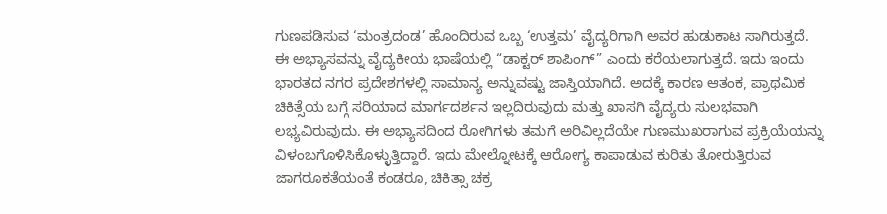ಗುಣಪಡಿಸುವ ‘ಮಂತ್ರದಂಡ’ ಹೊಂದಿರುವ ಒಬ್ಬ ‘ಉತ್ತಮ’ ವೈದ್ಯರಿಗಾಗಿ ಅವರ ಹುಡುಕಾಟ ಸಾಗಿರುತ್ತದೆ.
ಈ ಅಭ್ಯಾಸವನ್ನು ವೈದ್ಯಕೀಯ ಭಾಷೆಯಲ್ಲಿ “ಡಾಕ್ಟರ್ ಶಾಪಿಂಗ್” ಎಂದು ಕರೆಯಲಾಗುತ್ತದೆ. ಇದು ಇಂದು ಭಾರತದ ನಗರ ಪ್ರದೇಶಗಳಲ್ಲಿ ಸಾಮಾನ್ಯ ಅನ್ನುವಷ್ಟು ಜಾಸ್ತಿಯಾಗಿದೆ. ಅದಕ್ಕೆ ಕಾರಣ ಆತಂಕ, ಪ್ರಾಥಮಿಕ ಚಿಕಿತ್ಸೆಯ ಬಗ್ಗೆ ಸರಿಯಾದ ಮಾರ್ಗದರ್ಶನ ಇಲ್ಲದಿರುವುದು ಮತ್ತು ಖಾಸಗಿ ವೈದ್ಯರು ಸುಲಭವಾಗಿ ಲಭ್ಯವಿರುವುದು. ಈ ಅಭ್ಯಾಸದಿಂದ ರೋಗಿಗಳು ತಮಗೆ ಅರಿವಿಲ್ಲದೆಯೇ ಗುಣಮುಖರಾಗುವ ಪ್ರಕ್ರಿಯೆಯನ್ನು ವಿಳಂಬಗೊಳಿಸಿಕೊಳ್ಳುತ್ತಿದ್ದಾರೆ. ಇದು ಮೇಲ್ನೋಟಕ್ಕೆ ಆರೋಗ್ಯ ಕಾಪಾಡುವ ಕುರಿತು ತೋರುತ್ತಿರುವ ಜಾಗರೂಕತೆಯಂತೆ ಕಂಡರೂ, ಚಿಕಿತ್ಸಾ ಚಕ್ರ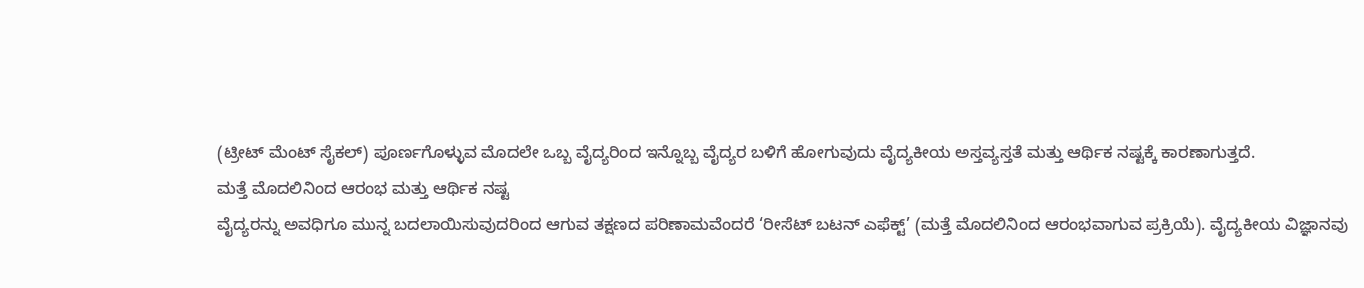(ಟ್ರೀಟ್ ಮೆಂಟ್ ಸೈಕಲ್) ಪೂರ್ಣಗೊಳ್ಳುವ ಮೊದಲೇ ಒಬ್ಬ ವೈದ್ಯರಿಂದ ಇನ್ನೊಬ್ಬ ವೈದ್ಯರ ಬಳಿಗೆ ಹೋಗುವುದು ವೈದ್ಯಕೀಯ ಅಸ್ತವ್ಯಸ್ತತೆ ಮತ್ತು ಆರ್ಥಿಕ ನಷ್ಟಕ್ಕೆ ಕಾರಣಾಗುತ್ತದೆ.
ಮತ್ತೆ ಮೊದಲಿನಿಂದ ಆರಂಭ ಮತ್ತು ಆರ್ಥಿಕ ನಷ್ಟ
ವೈದ್ಯರನ್ನು ಅವಧಿಗೂ ಮುನ್ನ ಬದಲಾಯಿಸುವುದರಿಂದ ಆಗುವ ತಕ್ಷಣದ ಪರಿಣಾಮವೆಂದರೆ ‘ರೀಸೆಟ್ ಬಟನ್ ಎಫೆಕ್ಟ್’ (ಮತ್ತೆ ಮೊದಲಿನಿಂದ ಆರಂಭವಾಗುವ ಪ್ರಕ್ರಿಯೆ). ವೈದ್ಯಕೀಯ ವಿಜ್ಞಾನವು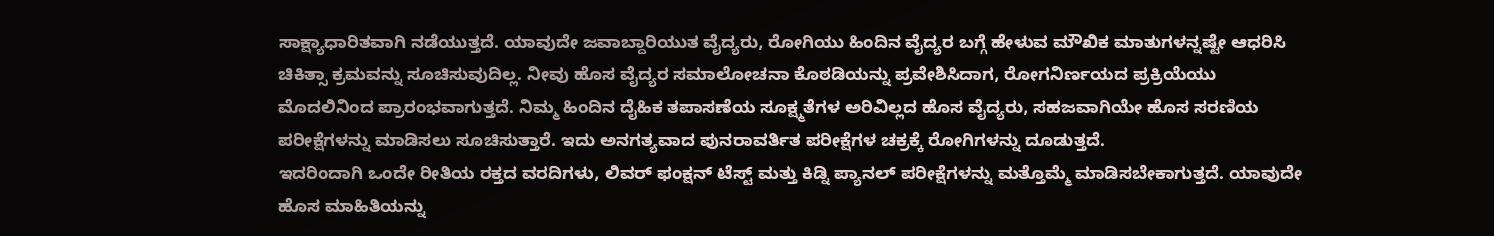ಸಾಕ್ಷ್ಯಾಧಾರಿತವಾಗಿ ನಡೆಯುತ್ತದೆ. ಯಾವುದೇ ಜವಾಬ್ದಾರಿಯುತ ವೈದ್ಯರು, ರೋಗಿಯು ಹಿಂದಿನ ವೈದ್ಯರ ಬಗ್ಗೆ ಹೇಳುವ ಮೌಖಿಕ ಮಾತುಗಳನ್ನಷ್ಟೇ ಆಧರಿಸಿ ಚಿಕಿತ್ಸಾ ಕ್ರಮವನ್ನು ಸೂಚಿಸುವುದಿಲ್ಲ. ನೀವು ಹೊಸ ವೈದ್ಯರ ಸಮಾಲೋಚನಾ ಕೊಠಡಿಯನ್ನು ಪ್ರವೇಶಿಸಿದಾಗ, ರೋಗನಿರ್ಣಯದ ಪ್ರಕ್ರಿಯೆಯು ಮೊದಲಿನಿಂದ ಪ್ರಾರಂಭವಾಗುತ್ತದೆ. ನಿಮ್ಮ ಹಿಂದಿನ ದೈಹಿಕ ತಪಾಸಣೆಯ ಸೂಕ್ಷ್ಮತೆಗಳ ಅರಿವಿಲ್ಲದ ಹೊಸ ವೈದ್ಯರು, ಸಹಜವಾಗಿಯೇ ಹೊಸ ಸರಣಿಯ ಪರೀಕ್ಷೆಗಳನ್ನು ಮಾಡಿಸಲು ಸೂಚಿಸುತ್ತಾರೆ. ಇದು ಅನಗತ್ಯವಾದ ಪುನರಾವರ್ತಿತ ಪರೀಕ್ಷೆಗಳ ಚಕ್ರಕ್ಕೆ ರೋಗಿಗಳನ್ನು ದೂಡುತ್ತದೆ.
ಇದರಿಂದಾಗಿ ಒಂದೇ ರೀತಿಯ ರಕ್ತದ ವರದಿಗಳು, ಲಿವರ್ ಫಂಕ್ಷನ್ ಟೆಸ್ಟ್ ಮತ್ತು ಕಿಡ್ನಿ ಪ್ಯಾನಲ್ ಪರೀಕ್ಷೆಗಳನ್ನು ಮತ್ತೊಮ್ಮೆ ಮಾಡಿಸಬೇಕಾಗುತ್ತದೆ. ಯಾವುದೇ ಹೊಸ ಮಾಹಿತಿಯನ್ನು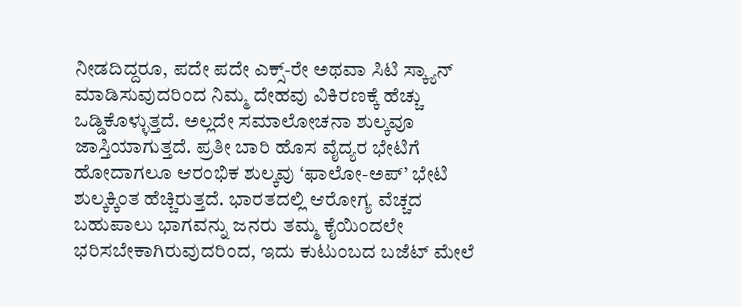ನೀಡದಿದ್ದರೂ, ಪದೇ ಪದೇ ಎಕ್ಸ್-ರೇ ಅಥವಾ ಸಿಟಿ ಸ್ಕ್ಯಾನ್ ಮಾಡಿಸುವುದರಿಂದ ನಿಮ್ಮ ದೇಹವು ವಿಕಿರಣಕ್ಕೆ ಹೆಚ್ಚು ಒಡ್ಡಿಕೊಳ್ಳುತ್ತದೆ. ಅಲ್ಲದೇ ಸಮಾಲೋಚನಾ ಶುಲ್ಕವೂ ಜಾಸ್ತಿಯಾಗುತ್ತದೆ. ಪ್ರತೀ ಬಾರಿ ಹೊಸ ವೈದ್ಯರ ಭೇಟಿಗೆ ಹೋದಾಗಲೂ ಆರಂಭಿಕ ಶುಲ್ಕವು ‘ಫಾಲೋ-ಅಪ್’ ಭೇಟಿ ಶುಲ್ಕಕ್ಕಿಂತ ಹೆಚ್ಚಿರುತ್ತದೆ. ಭಾರತದಲ್ಲಿ ಆರೋಗ್ಯ ವೆಚ್ಚದ ಬಹುಪಾಲು ಭಾಗವನ್ನು ಜನರು ತಮ್ಮ ಕೈಯಿಂದಲೇ ಭರಿಸಬೇಕಾಗಿರುವುದರಿಂದ, ಇದು ಕುಟುಂಬದ ಬಜೆಟ್ ಮೇಲೆ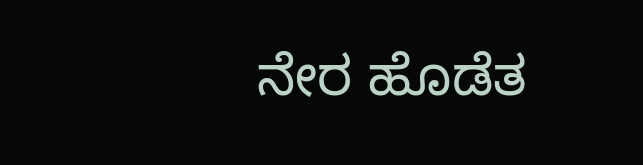ನೇರ ಹೊಡೆತ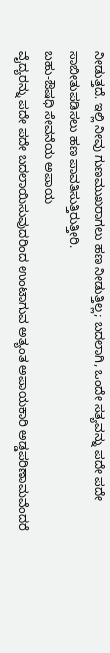ನೀಡುತ್ತದೆ. ಇಲ್ಲಿ ನೀವು ಗುಣಮುಖರಾಗಲು ಹಣ ನೀಡುತ್ತಿಲ್ಲ; ಬದಲಾಗಿ, ಒಂದೇ ಸತ್ಯವನ್ನು ಪದೇ ಪದೇ ಸಾಬೀತುಪಡಿಸಲು ಹಣ ಪಾವತಿಸುತ್ತಿರುತ್ತೀರಿ.
ಬಹು-ಔಷಧಿ ಸೇವನೆಯ ಅಪಾಯ
ವೈದ್ಯರನ್ನು ಪದೇ ಪದೇ ಬದಲಾಯಿಸುವುದರಿಂದ ಉಂಟಾಗುವ ಅತ್ಯಂತ ಅಪಾಯಕಾರಿ ಅಡ್ಡಪರಿಣಾಮವೆಂದರೆ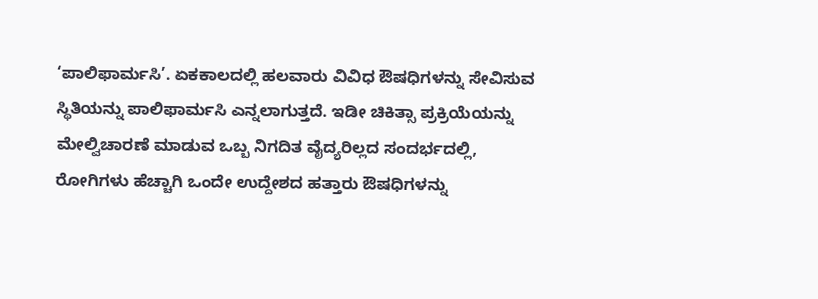‘ಪಾಲಿಫಾರ್ಮಸಿ’. ಏಕಕಾಲದಲ್ಲಿ ಹಲವಾರು ವಿವಿಧ ಔಷಧಿಗಳನ್ನು ಸೇವಿಸುವ ಸ್ಥಿತಿಯನ್ನು ಪಾಲಿಫಾರ್ಮಸಿ ಎನ್ನಲಾಗುತ್ತದೆ. ಇಡೀ ಚಿಕಿತ್ಸಾ ಪ್ರಕ್ರಿಯೆಯನ್ನು ಮೇಲ್ವಿಚಾರಣೆ ಮಾಡುವ ಒಬ್ಬ ನಿಗದಿತ ವೈದ್ಯರಿಲ್ಲದ ಸಂದರ್ಭದಲ್ಲಿ, ರೋಗಿಗಳು ಹೆಚ್ಚಾಗಿ ಒಂದೇ ಉದ್ದೇಶದ ಹತ್ತಾರು ಔಷಧಿಗಳನ್ನು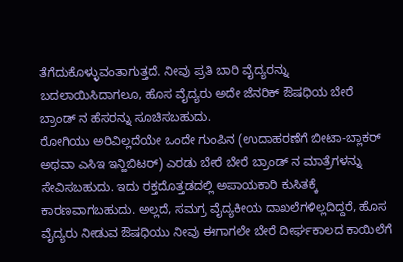ತೆಗೆದುಕೊಳ್ಳುವಂತಾಗುತ್ತದೆ. ನೀವು ಪ್ರತಿ ಬಾರಿ ವೈದ್ಯರನ್ನು ಬದಲಾಯಿಸಿದಾಗಲೂ, ಹೊಸ ವೈದ್ಯರು ಅದೇ ಜೆನರಿಕ್ ಔಷಧಿಯ ಬೇರೆ ಬ್ರಾಂಡ್ ನ ಹೆಸರನ್ನು ಸೂಚಿಸಬಹುದು.
ರೋಗಿಯು ಅರಿವಿಲ್ಲದೆಯೇ ಒಂದೇ ಗುಂಪಿನ (ಉದಾಹರಣೆಗೆ ಬೀಟಾ-ಬ್ಲಾಕರ್ ಅಥವಾ ಎಸಿಇ ಇನ್ಹಿಬಿಟರ್) ಎರಡು ಬೇರೆ ಬೇರೆ ಬ್ರಾಂಡ್ ನ ಮಾತ್ರೆಗಳನ್ನು ಸೇವಿಸಬಹುದು. ಇದು ರಕ್ತದೊತ್ತಡದಲ್ಲಿ ಅಪಾಯಕಾರಿ ಕುಸಿತಕ್ಕೆ ಕಾರಣವಾಗಬಹುದು. ಅಲ್ಲದೆ, ಸಮಗ್ರ ವೈದ್ಯಕೀಯ ದಾಖಲೆಗಳಿಲ್ಲದಿದ್ದರೆ, ಹೊಸ ವೈದ್ಯರು ನೀಡುವ ಔಷಧಿಯು ನೀವು ಈಗಾಗಲೇ ಬೇರೆ ದೀರ್ಘಕಾಲದ ಕಾಯಿಲೆಗೆ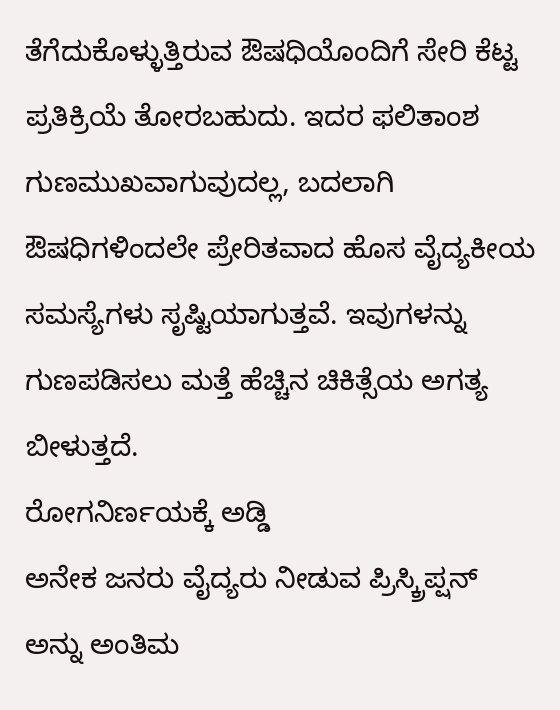ತೆಗೆದುಕೊಳ್ಳುತ್ತಿರುವ ಔಷಧಿಯೊಂದಿಗೆ ಸೇರಿ ಕೆಟ್ಟ ಪ್ರತಿಕ್ರಿಯೆ ತೋರಬಹುದು. ಇದರ ಫಲಿತಾಂಶ ಗುಣಮುಖವಾಗುವುದಲ್ಲ, ಬದಲಾಗಿ ಔಷಧಿಗಳಿಂದಲೇ ಪ್ರೇರಿತವಾದ ಹೊಸ ವೈದ್ಯಕೀಯ ಸಮಸ್ಯೆಗಳು ಸೃಷ್ಟಿಯಾಗುತ್ತವೆ. ಇವುಗಳನ್ನು ಗುಣಪಡಿಸಲು ಮತ್ತೆ ಹೆಚ್ಚಿನ ಚಿಕಿತ್ಸೆಯ ಅಗತ್ಯ ಬೀಳುತ್ತದೆ.
ರೋಗನಿರ್ಣಯಕ್ಕೆ ಅಡ್ಡಿ
ಅನೇಕ ಜನರು ವೈದ್ಯರು ನೀಡುವ ಪ್ರಿಸ್ಕ್ರಿಪ್ಷನ್ ಅನ್ನು ಅಂತಿಮ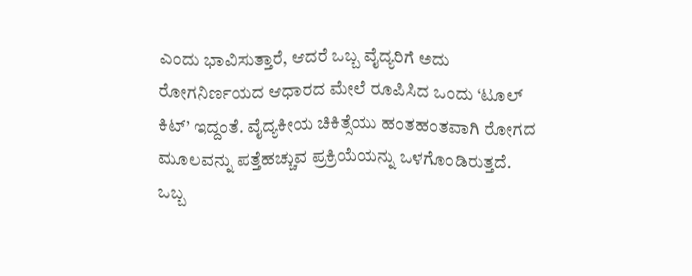ಎಂದು ಭಾವಿಸುತ್ತಾರೆ, ಆದರೆ ಒಬ್ಬ ವೈದ್ಯರಿಗೆ ಅದು ರೋಗನಿರ್ಣಯದ ಆಧಾರದ ಮೇಲೆ ರೂಪಿಸಿದ ಒಂದು ‘ಟೂಲ್ ಕಿಟ್’ ಇದ್ದಂತೆ. ವೈದ್ಯಕೀಯ ಚಿಕಿತ್ಸೆಯು ಹಂತಹಂತವಾಗಿ ರೋಗದ ಮೂಲವನ್ನು ಪತ್ತೆಹಚ್ಚುವ ಪ್ರಕ್ರಿಯೆಯನ್ನು ಒಳಗೊಂಡಿರುತ್ತದೆ. ಒಬ್ಬ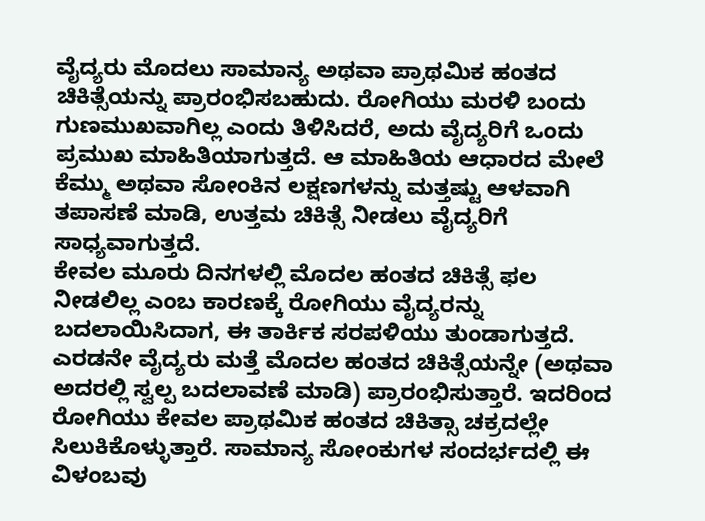ವೈದ್ಯರು ಮೊದಲು ಸಾಮಾನ್ಯ ಅಥವಾ ಪ್ರಾಥಮಿಕ ಹಂತದ ಚಿಕಿತ್ಸೆಯನ್ನು ಪ್ರಾರಂಭಿಸಬಹುದು. ರೋಗಿಯು ಮರಳಿ ಬಂದು ಗುಣಮುಖವಾಗಿಲ್ಲ ಎಂದು ತಿಳಿಸಿದರೆ, ಅದು ವೈದ್ಯರಿಗೆ ಒಂದು ಪ್ರಮುಖ ಮಾಹಿತಿಯಾಗುತ್ತದೆ. ಆ ಮಾಹಿತಿಯ ಆಧಾರದ ಮೇಲೆ ಕೆಮ್ಮು ಅಥವಾ ಸೋಂಕಿನ ಲಕ್ಷಣಗಳನ್ನು ಮತ್ತಷ್ಟು ಆಳವಾಗಿ ತಪಾಸಣೆ ಮಾಡಿ, ಉತ್ತಮ ಚಿಕಿತ್ಸೆ ನೀಡಲು ವೈದ್ಯರಿಗೆ ಸಾಧ್ಯವಾಗುತ್ತದೆ.
ಕೇವಲ ಮೂರು ದಿನಗಳಲ್ಲಿ ಮೊದಲ ಹಂತದ ಚಿಕಿತ್ಸೆ ಫಲ ನೀಡಲಿಲ್ಲ ಎಂಬ ಕಾರಣಕ್ಕೆ ರೋಗಿಯು ವೈದ್ಯರನ್ನು ಬದಲಾಯಿಸಿದಾಗ, ಈ ತಾರ್ಕಿಕ ಸರಪಳಿಯು ತುಂಡಾಗುತ್ತದೆ. ಎರಡನೇ ವೈದ್ಯರು ಮತ್ತೆ ಮೊದಲ ಹಂತದ ಚಿಕಿತ್ಸೆಯನ್ನೇ (ಅಥವಾ ಅದರಲ್ಲಿ ಸ್ವಲ್ಪ ಬದಲಾವಣೆ ಮಾಡಿ) ಪ್ರಾರಂಭಿಸುತ್ತಾರೆ. ಇದರಿಂದ ರೋಗಿಯು ಕೇವಲ ಪ್ರಾಥಮಿಕ ಹಂತದ ಚಿಕಿತ್ಸಾ ಚಕ್ರದಲ್ಲೇ ಸಿಲುಕಿಕೊಳ್ಳುತ್ತಾರೆ. ಸಾಮಾನ್ಯ ಸೋಂಕುಗಳ ಸಂದರ್ಭದಲ್ಲಿ ಈ ವಿಳಂಬವು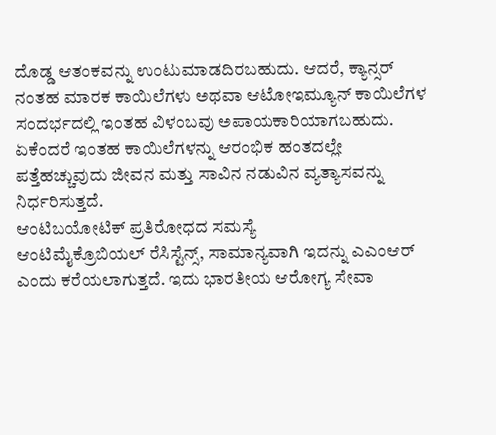ದೊಡ್ಡ ಆತಂಕವನ್ನು ಉಂಟುಮಾಡದಿರಬಹುದು. ಆದರೆ, ಕ್ಯಾನ್ಸರ್ ನಂತಹ ಮಾರಕ ಕಾಯಿಲೆಗಳು ಅಥವಾ ಆಟೋಇಮ್ಯೂನ್ ಕಾಯಿಲೆಗಳ ಸಂದರ್ಭದಲ್ಲಿ ಇಂತಹ ವಿಳಂಬವು ಅಪಾಯಕಾರಿಯಾಗಬಹುದು. ಏಕೆಂದರೆ ಇಂತಹ ಕಾಯಿಲೆಗಳನ್ನು ಆರಂಭಿಕ ಹಂತದಲ್ಲೇ ಪತ್ತೆಹಚ್ಚುವುದು ಜೀವನ ಮತ್ತು ಸಾವಿನ ನಡುವಿನ ವ್ಯತ್ಯಾಸವನ್ನು ನಿರ್ಧರಿಸುತ್ತದೆ.
ಆಂಟಿಬಯೋಟಿಕ್ ಪ್ರತಿರೋಧದ ಸಮಸ್ಯೆ
ಆಂಟಿಮೈಕ್ರೊಬಿಯಲ್ ರೆಸಿಸ್ಟೆನ್ಸ್, ಸಾಮಾನ್ಯವಾಗಿ ಇದನ್ನು ಎಎಂಆರ್ ಎಂದು ಕರೆಯಲಾಗುತ್ತದೆ. ಇದು ಭಾರತೀಯ ಆರೋಗ್ಯ ಸೇವಾ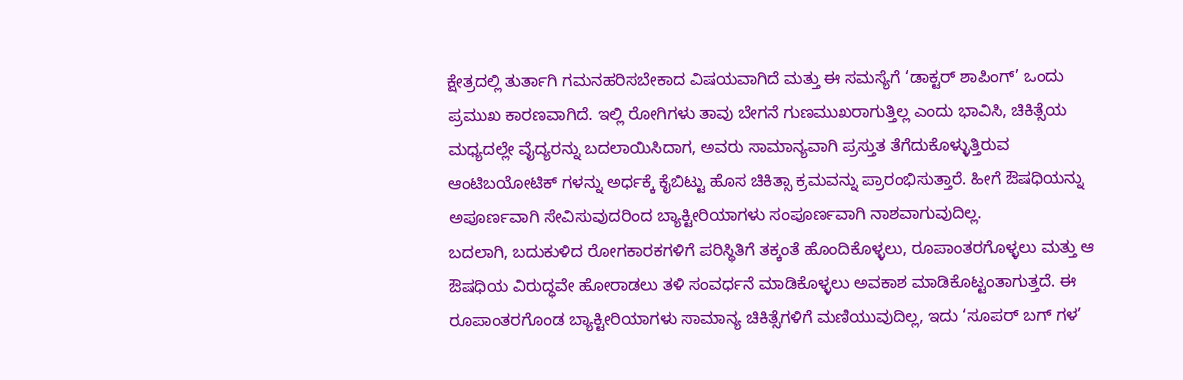ಕ್ಷೇತ್ರದಲ್ಲಿ ತುರ್ತಾಗಿ ಗಮನಹರಿಸಬೇಕಾದ ವಿಷಯವಾಗಿದೆ ಮತ್ತು ಈ ಸಮಸ್ಯೆಗೆ ‘ಡಾಕ್ಟರ್ ಶಾಪಿಂಗ್’ ಒಂದು ಪ್ರಮುಖ ಕಾರಣವಾಗಿದೆ. ಇಲ್ಲಿ ರೋಗಿಗಳು ತಾವು ಬೇಗನೆ ಗುಣಮುಖರಾಗುತ್ತಿಲ್ಲ ಎಂದು ಭಾವಿಸಿ, ಚಿಕಿತ್ಸೆಯ ಮಧ್ಯದಲ್ಲೇ ವೈದ್ಯರನ್ನು ಬದಲಾಯಿಸಿದಾಗ, ಅವರು ಸಾಮಾನ್ಯವಾಗಿ ಪ್ರಸ್ತುತ ತೆಗೆದುಕೊಳ್ಳುತ್ತಿರುವ ಆಂಟಿಬಯೋಟಿಕ್ ಗಳನ್ನು ಅರ್ಧಕ್ಕೆ ಕೈಬಿಟ್ಟು ಹೊಸ ಚಿಕಿತ್ಸಾ ಕ್ರಮವನ್ನು ಪ್ರಾರಂಭಿಸುತ್ತಾರೆ. ಹೀಗೆ ಔಷಧಿಯನ್ನು ಅಪೂರ್ಣವಾಗಿ ಸೇವಿಸುವುದರಿಂದ ಬ್ಯಾಕ್ಟೀರಿಯಾಗಳು ಸಂಪೂರ್ಣವಾಗಿ ನಾಶವಾಗುವುದಿಲ್ಲ.
ಬದಲಾಗಿ, ಬದುಕುಳಿದ ರೋಗಕಾರಕಗಳಿಗೆ ಪರಿಸ್ಥಿತಿಗೆ ತಕ್ಕಂತೆ ಹೊಂದಿಕೊಳ್ಳಲು, ರೂಪಾಂತರಗೊಳ್ಳಲು ಮತ್ತು ಆ ಔಷಧಿಯ ವಿರುದ್ಧವೇ ಹೋರಾಡಲು ತಳಿ ಸಂವರ್ಧನೆ ಮಾಡಿಕೊಳ್ಳಲು ಅವಕಾಶ ಮಾಡಿಕೊಟ್ಟಂತಾಗುತ್ತದೆ. ಈ ರೂಪಾಂತರಗೊಂಡ ಬ್ಯಾಕ್ಟೀರಿಯಾಗಳು ಸಾಮಾನ್ಯ ಚಿಕಿತ್ಸೆಗಳಿಗೆ ಮಣಿಯುವುದಿಲ್ಲ, ಇದು ‘ಸೂಪರ್ ಬಗ್ ಗಳ’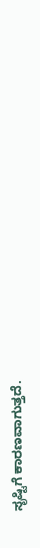ಸೃಷ್ಟಿಗೆ ಕಾರಣವಾಗುತ್ತದೆ.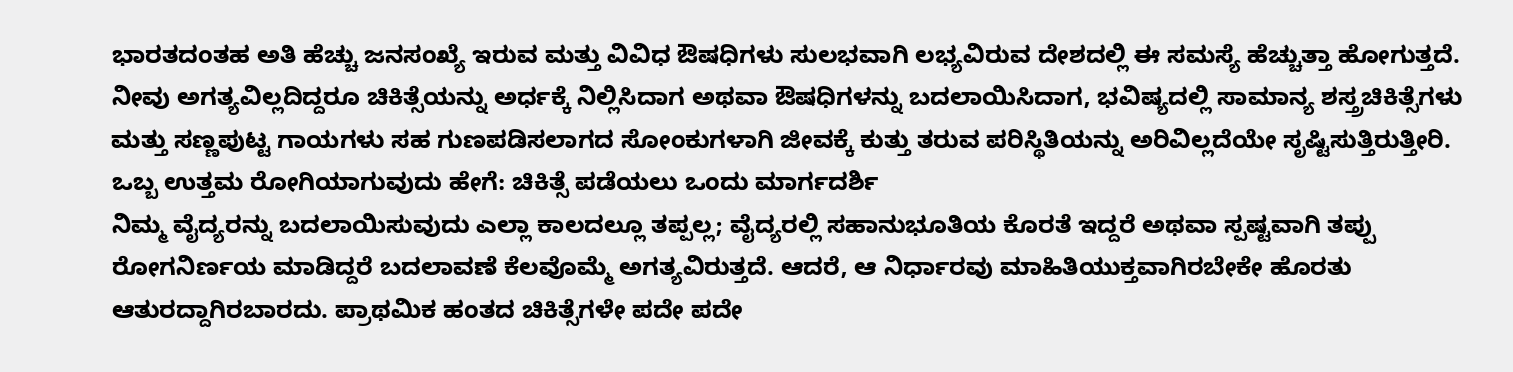ಭಾರತದಂತಹ ಅತಿ ಹೆಚ್ಚು ಜನಸಂಖ್ಯೆ ಇರುವ ಮತ್ತು ವಿವಿಧ ಔಷಧಿಗಳು ಸುಲಭವಾಗಿ ಲಭ್ಯವಿರುವ ದೇಶದಲ್ಲಿ ಈ ಸಮಸ್ಯೆ ಹೆಚ್ಚುತ್ತಾ ಹೋಗುತ್ತದೆ. ನೀವು ಅಗತ್ಯವಿಲ್ಲದಿದ್ದರೂ ಚಿಕಿತ್ಸೆಯನ್ನು ಅರ್ಧಕ್ಕೆ ನಿಲ್ಲಿಸಿದಾಗ ಅಥವಾ ಔಷಧಿಗಳನ್ನು ಬದಲಾಯಿಸಿದಾಗ, ಭವಿಷ್ಯದಲ್ಲಿ ಸಾಮಾನ್ಯ ಶಸ್ತ್ರಚಿಕಿತ್ಸೆಗಳು ಮತ್ತು ಸಣ್ಣಪುಟ್ಟ ಗಾಯಗಳು ಸಹ ಗುಣಪಡಿಸಲಾಗದ ಸೋಂಕುಗಳಾಗಿ ಜೀವಕ್ಕೆ ಕುತ್ತು ತರುವ ಪರಿಸ್ಥಿತಿಯನ್ನು ಅರಿವಿಲ್ಲದೆಯೇ ಸೃಷ್ಟಿಸುತ್ತಿರುತ್ತೀರಿ.
ಒಬ್ಬ ಉತ್ತಮ ರೋಗಿಯಾಗುವುದು ಹೇಗೆ: ಚಿಕಿತ್ಸೆ ಪಡೆಯಲು ಒಂದು ಮಾರ್ಗದರ್ಶಿ
ನಿಮ್ಮ ವೈದ್ಯರನ್ನು ಬದಲಾಯಿಸುವುದು ಎಲ್ಲಾ ಕಾಲದಲ್ಲೂ ತಪ್ಪಲ್ಲ; ವೈದ್ಯರಲ್ಲಿ ಸಹಾನುಭೂತಿಯ ಕೊರತೆ ಇದ್ದರೆ ಅಥವಾ ಸ್ಪಷ್ಟವಾಗಿ ತಪ್ಪು ರೋಗನಿರ್ಣಯ ಮಾಡಿದ್ದರೆ ಬದಲಾವಣೆ ಕೆಲವೊಮ್ಮೆ ಅಗತ್ಯವಿರುತ್ತದೆ. ಆದರೆ, ಆ ನಿರ್ಧಾರವು ಮಾಹಿತಿಯುಕ್ತವಾಗಿರಬೇಕೇ ಹೊರತು ಆತುರದ್ದಾಗಿರಬಾರದು. ಪ್ರಾಥಮಿಕ ಹಂತದ ಚಿಕಿತ್ಸೆಗಳೇ ಪದೇ ಪದೇ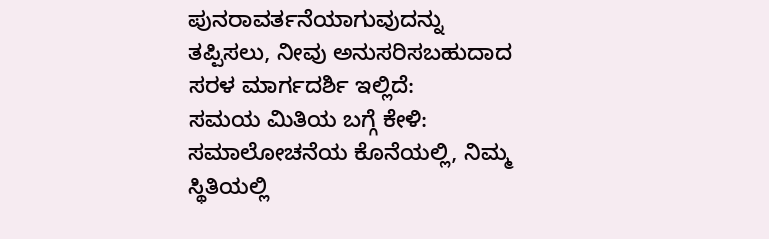ಪುನರಾವರ್ತನೆಯಾಗುವುದನ್ನು ತಪ್ಪಿಸಲು, ನೀವು ಅನುಸರಿಸಬಹುದಾದ ಸರಳ ಮಾರ್ಗದರ್ಶಿ ಇಲ್ಲಿದೆ:
ಸಮಯ ಮಿತಿಯ ಬಗ್ಗೆ ಕೇಳಿ: ಸಮಾಲೋಚನೆಯ ಕೊನೆಯಲ್ಲಿ, ನಿಮ್ಮ ಸ್ಥಿತಿಯಲ್ಲಿ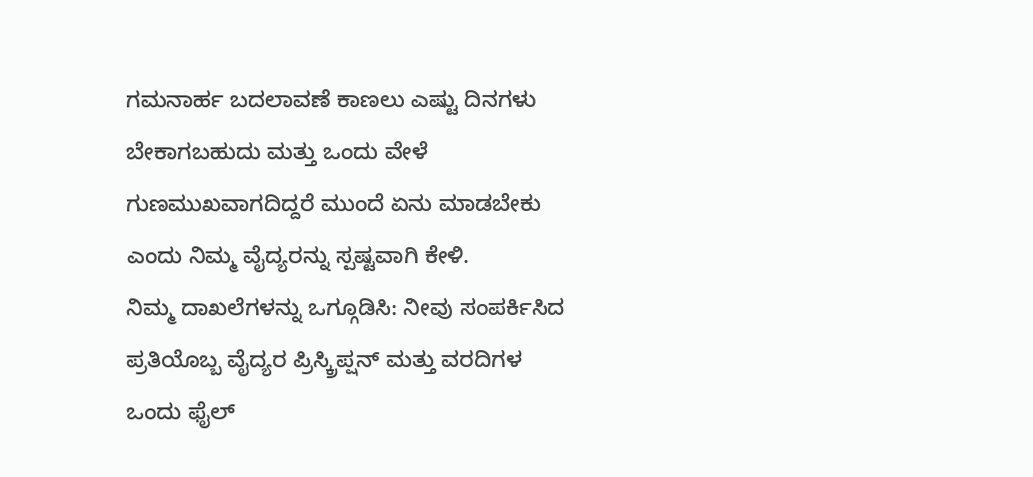ಗಮನಾರ್ಹ ಬದಲಾವಣೆ ಕಾಣಲು ಎಷ್ಟು ದಿನಗಳು ಬೇಕಾಗಬಹುದು ಮತ್ತು ಒಂದು ವೇಳೆ ಗುಣಮುಖವಾಗದಿದ್ದರೆ ಮುಂದೆ ಏನು ಮಾಡಬೇಕು ಎಂದು ನಿಮ್ಮ ವೈದ್ಯರನ್ನು ಸ್ಪಷ್ಟವಾಗಿ ಕೇಳಿ.
ನಿಮ್ಮ ದಾಖಲೆಗಳನ್ನು ಒಗ್ಗೂಡಿಸಿ: ನೀವು ಸಂಪರ್ಕಿಸಿದ ಪ್ರತಿಯೊಬ್ಬ ವೈದ್ಯರ ಪ್ರಿಸ್ಕ್ರಿಪ್ಷನ್ ಮತ್ತು ವರದಿಗಳ ಒಂದು ಫೈಲ್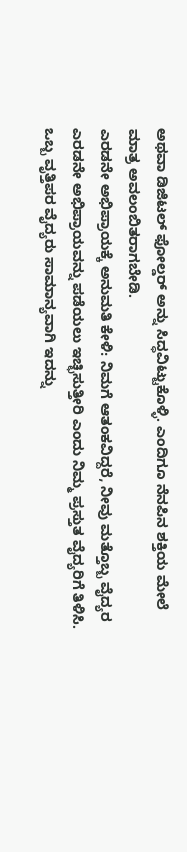ಅಥವಾ ಡಿಜಿಟಲ್ ಫೋಲ್ಡರ್ ಅನ್ನು ಸಿದ್ಧವಿಟ್ಟುಕೊಳ್ಳಿ. ಎಂದಿಗೂ ನೆನಪಿನ ಶಕ್ತಿಯ ಮೇಲೆ ಮಾತ್ರ ಅವಲಂಬಿತರಾಗಬೇಡಿ.
ಎರಡನೇ ಅಭಿಪ್ರಾಯಕ್ಕೆ ಅನುಮತಿ ಕೇಳಿ: ನಿಮಗೆ ಆತಂಕವಿದ್ದರೆ, ನೀವು ಮತ್ತೊಬ್ಬ ವೈದ್ಯರ ಎರಡನೇ ಅಭಿಪ್ರಾಯವನ್ನು ಪಡೆಯಲು ಇಚ್ಛಿಸುತ್ತೀರಿ ಎಂದು ನಿಮ್ಮ ಪ್ರಸ್ತುತ ವೈದ್ಯರಿಗೆ ತಿಳಿಸಿ. ಒಬ್ಬ ವೃತ್ತಿಪರ ವೈದ್ಯರು ಸಾಮಾನ್ಯವಾಗಿ ಇದನ್ನು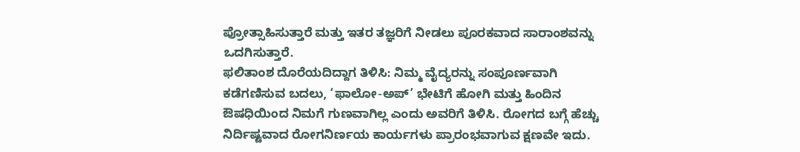ಪ್ರೋತ್ಸಾಹಿಸುತ್ತಾರೆ ಮತ್ತು ಇತರ ತಜ್ಞರಿಗೆ ನೀಡಲು ಪೂರಕವಾದ ಸಾರಾಂಶವನ್ನು ಒದಗಿಸುತ್ತಾರೆ.
ಫಲಿತಾಂಶ ದೊರೆಯದಿದ್ದಾಗ ತಿಳಿಸಿ: ನಿಮ್ಮ ವೈದ್ಯರನ್ನು ಸಂಪೂರ್ಣವಾಗಿ ಕಡೆಗಣಿಸುವ ಬದಲು, ‘ಫಾಲೋ-ಅಪ್’ ಭೇಟಿಗೆ ಹೋಗಿ ಮತ್ತು ಹಿಂದಿನ ಔಷಧಿಯಿಂದ ನಿಮಗೆ ಗುಣವಾಗಿಲ್ಲ ಎಂದು ಅವರಿಗೆ ತಿಳಿಸಿ. ರೋಗದ ಬಗ್ಗೆ ಹೆಚ್ಚು ನಿರ್ದಿಷ್ಟವಾದ ರೋಗನಿರ್ಣಯ ಕಾರ್ಯಗಳು ಪ್ರಾರಂಭವಾಗುವ ಕ್ಷಣವೇ ಇದು.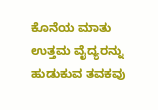ಕೊನೆಯ ಮಾತು
ಉತ್ತಮ ವೈದ್ಯರನ್ನು ಹುಡುಕುವ ತವಕವು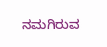ನಮಗಿರುವ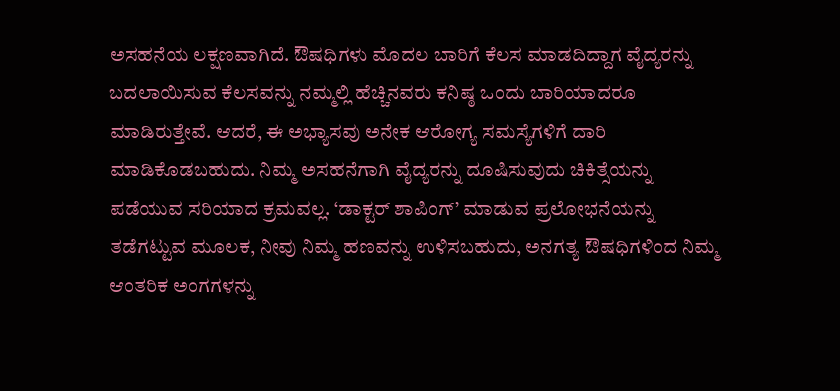ಅಸಹನೆಯ ಲಕ್ಷಣವಾಗಿದೆ. ಔಷಧಿಗಳು ಮೊದಲ ಬಾರಿಗೆ ಕೆಲಸ ಮಾಡದಿದ್ದಾಗ ವೈದ್ಯರನ್ನು ಬದಲಾಯಿಸುವ ಕೆಲಸವನ್ನು ನಮ್ಮಲ್ಲಿ ಹೆಚ್ಚಿನವರು ಕನಿಷ್ಠ ಒಂದು ಬಾರಿಯಾದರೂ ಮಾಡಿರುತ್ತೇವೆ. ಆದರೆ, ಈ ಅಭ್ಯಾಸವು ಅನೇಕ ಆರೋಗ್ಯ ಸಮಸ್ಯೆಗಳಿಗೆ ದಾರಿ ಮಾಡಿಕೊಡಬಹುದು. ನಿಮ್ಮ ಅಸಹನೆಗಾಗಿ ವೈದ್ಯರನ್ನು ದೂಷಿಸುವುದು ಚಿಕಿತ್ಸೆಯನ್ನು ಪಡೆಯುವ ಸರಿಯಾದ ಕ್ರಮವಲ್ಲ. ‘ಡಾಕ್ಟರ್ ಶಾಪಿಂಗ್’ ಮಾಡುವ ಪ್ರಲೋಭನೆಯನ್ನು ತಡೆಗಟ್ಟುವ ಮೂಲಕ, ನೀವು ನಿಮ್ಮ ಹಣವನ್ನು ಉಳಿಸಬಹುದು, ಅನಗತ್ಯ ಔಷಧಿಗಳಿಂದ ನಿಮ್ಮ ಆಂತರಿಕ ಅಂಗಗಳನ್ನು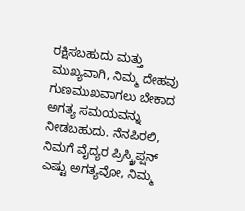ರಕ್ಷಿಸಬಹುದು ಮತ್ತು ಮುಖ್ಯವಾಗಿ, ನಿಮ್ಮ ದೇಹವು ಗುಣಮುಖವಾಗಲು ಬೇಕಾದ ಅಗತ್ಯ ಸಮಯವನ್ನು ನೀಡಬಹುದು. ನೆನಪಿರಲಿ, ನಿಮಗೆ ವೈದ್ಯರ ಪ್ರಿಸ್ಕ್ರಿಪ್ಷನ್ ಎಷ್ಟು ಅಗತ್ಯವೋ, ನಿಮ್ಮ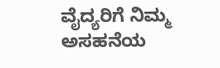ವೈದ್ಯರಿಗೆ ನಿಮ್ಮ ಅಸಹನೆಯ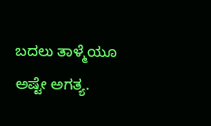ಬದಲು ತಾಳ್ಮೆಯೂ ಅಷ್ಟೇ ಅಗತ್ಯ.